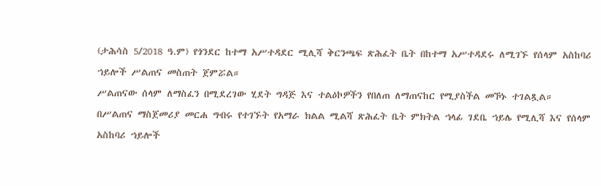(ታሕሳስ 5/2018 ዓ.ም) የጎንደር ከተማ አሥተዳደር ሚሊሻ ቅርንጫፍ ጽሕፈት ቤት በከተማ አሥተዳደሩ ለሚገኙ የሰላም አስከባሪ ኀይሎች ሥልጠና መስጠት ጀምሯል።
ሥልጠናው ሰላም ለማስፈን በሚደረገው ሂደት ግዳጅ እና ተልዕኮዎችን የበለጠ ለማጠናከር የሚያስችል መኾኑ ተገልጿል።
በሥልጠና ማስጀመሪያ መርሐ ግብሩ የተገኙት የአማራ ክልል ሚልሻ ጽሕፈት ቤት ምክትል ኀላፊ ገደቤ ኀይሌ የሚሊሻ እና የሰላም አስከባሪ ኀይሎች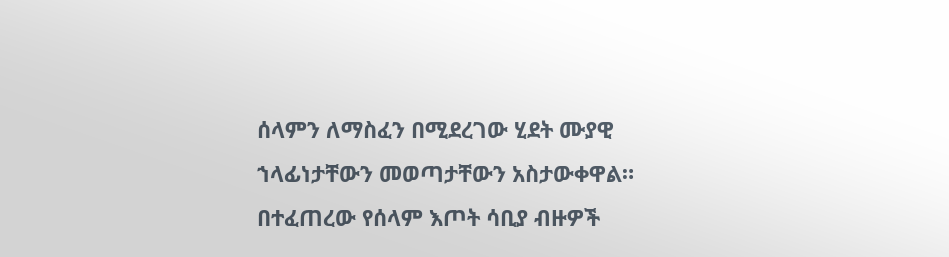ሰላምን ለማስፈን በሚደረገው ሂደት ሙያዊ ኀላፊነታቸውን መወጣታቸውን አስታውቀዋል።
በተፈጠረው የሰላም እጦት ሳቢያ ብዙዎች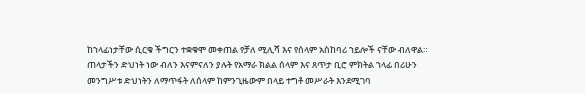ከኀላፊነታቸው ሲርቁ ችግርን ተቋቁሞ መቀጠል የቻለ ሚሊሻ እና የሰላም አስከባሪ ኀይሎች ናቸው ብለዋል።
ጠላታችን ድህነት ነው ብለን እናምናለን ያሉት የአማራ ክልል ሰላም እና ጸጥታ ቢሮ ምክትል ኀላፊ በሪሁን መንግሥቱ ድህነትን ለማጥፋት ለሰላም ከምንጊዜውም በላይ ተግቶ መሥራት እንደሚገባ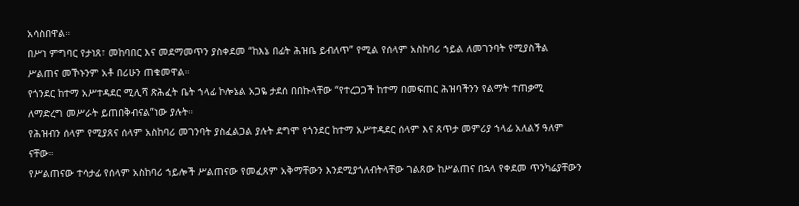አሳስበዋል።
በሥነ ምግባር የታነጸ፣ መከባበር እና መደማመጥን ያስቀደመ “ከእኔ በፊት ሕዝቤ ይብለጥ” የሚል የሰላም አስከባሪ ኀይል ለመገንባት የሚያስችል ሥልጠና መኾኑንም አቶ በሪሁን ጠቁመዋል።
የጎንደር ከተማ አሥተዳደር ሚሊሻ ጽሕፈት ቤት ኀላፊ ኮሎኔል አጋዬ ታደሰ በበኩላቸው “የተረጋጋች ከተማ በመፍጠር ሕዝባችንን የልማት ተጠቃሚ ለማድረግ መሥራት ይጠበቅብናል”ነው ያሉት።
የሕዝብን ሰላም የሚያጸና ሰላም አስከባሪ መገንባት ያስፈልጋል ያሉት ደግሞ የጎንደር ከተማ አሥተዳደር ሰላም እና ጸጥታ መምሪያ ኀላፊ አለልኝ ዓለም ናቸው።
የሥልጠናው ተሳታፊ የሰላም አስከባሪ ኀይሎች ሥልጠናው የመፈጸም አቅማቸውን እንደሚያጎለብትላቸው ገልጸው ከሥልጠና በኋላ የቀደመ ጥንካሬያቸውን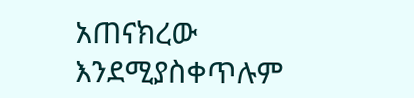አጠናክረው እንደሚያስቀጥሉም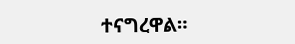ተናግረዋል።